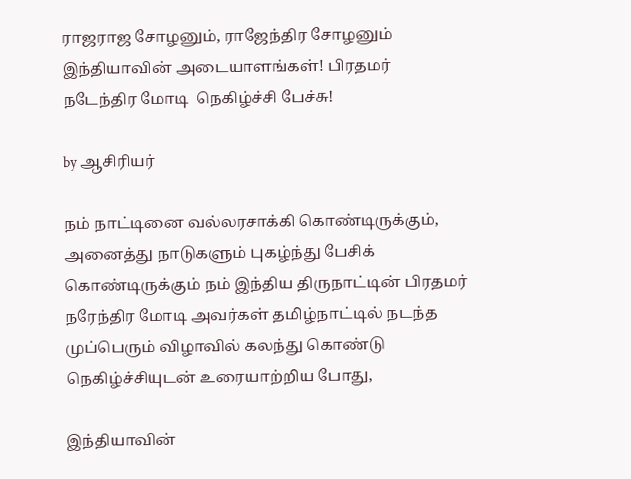ராஜராஜ சோழனும், ராஜேந்திர சோழனும் இந்தியாவின் அடையாளங்கள்! பிரதமர் நடேந்திர மோடி  நெகிழ்ச்சி பேச்சு!

by ஆசிரியர்

நம் நாட்டினை வல்லரசாக்கி கொண்டிருக்கும், அனைத்து நாடுகளும் புகழ்ந்து பேசிக் கொண்டிருக்கும் நம் இந்திய திருநாட்டின் பிரதமர் நரேந்திர மோடி அவர்கள் தமிழ்நாட்டில் நடந்த முப்பெரும் விழாவில் கலந்து கொண்டு நெகிழ்ச்சியுடன் உரையாற்றிய போது,

இந்தியாவின்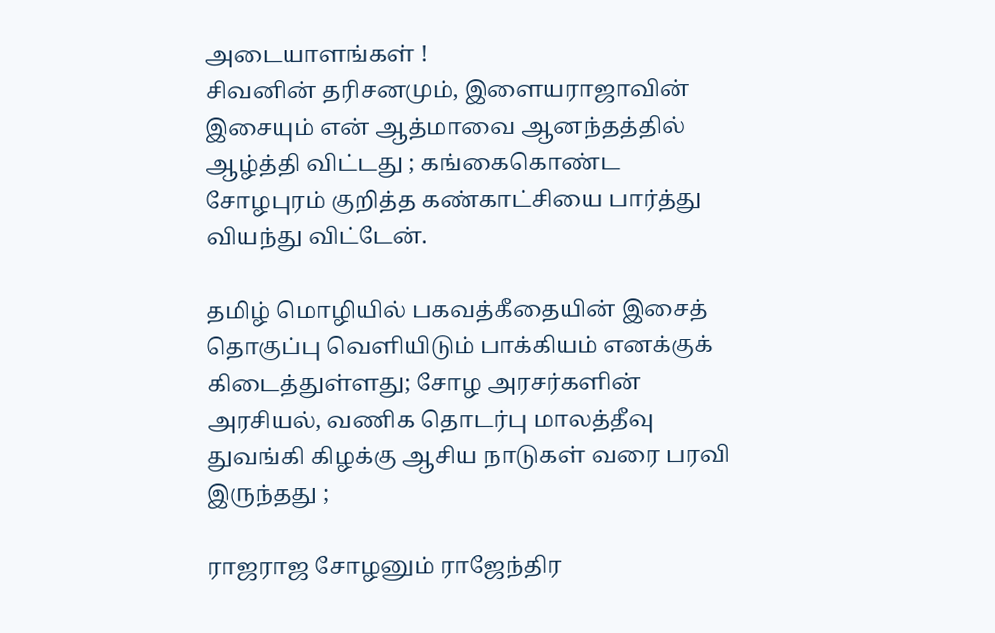அடையாளங்கள் !
சிவனின் தரிசனமும், இளையராஜாவின் இசையும் என் ஆத்மாவை ஆனந்தத்தில் ஆழ்த்தி விட்டது ; கங்கைகொண்ட சோழபுரம் குறித்த கண்காட்சியை பார்த்து வியந்து விட்டேன்.

தமிழ் மொழியில் பகவத்கீதையின் இசைத் தொகுப்பு வெளியிடும் பாக்கியம் எனக்குக் கிடைத்துள்ளது; சோழ அரசர்களின் அரசியல், வணிக தொடர்பு மாலத்தீவு துவங்கி கிழக்கு ஆசிய நாடுகள் வரை பரவி இருந்தது ;

ராஜராஜ சோழனும் ராஜேந்திர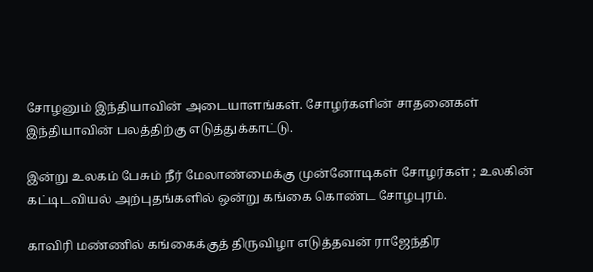சோழனும் இந்தியாவின் அடையாளங்கள். சோழர்களின் சாதனைகள் இந்தியாவின் பலத்திற்கு எடுத்துக்காட்டு.

இன்று உலகம் பேசும் நீர் மேலாண்மைக்கு முன்னோடிகள் சோழர்கள் ; உலகின் கட்டிடவியல் அற்புதங்களில் ஒன்று கங்கை கொண்ட சோழபுரம்.

காவிரி மண்ணில் கங்கைக்குத் திருவிழா எடுத்தவன் ராஜேந்திர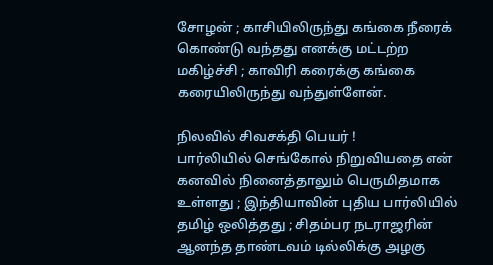சோழன் ; காசியிலிருந்து கங்கை நீரைக் கொண்டு வந்தது எனக்கு மட்டற்ற மகிழ்ச்சி ; காவிரி கரைக்கு கங்கை கரையிலிருந்து வந்துள்ளேன்.

நிலவில் சிவசக்தி பெயர் !
பார்லியில் செங்கோல் நிறுவியதை என் கனவில் நினைத்தாலும் பெருமிதமாக உள்ளது ; இந்தியாவின் புதிய பார்லியில் தமிழ் ஒலித்தது ; சிதம்பர நடராஜரின் ஆனந்த தாண்டவம் டில்லிக்கு அழகு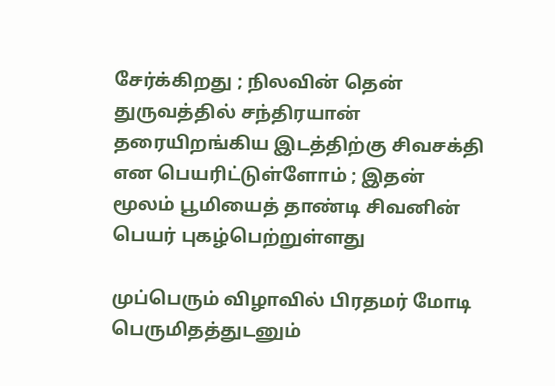சேர்க்கிறது ; நிலவின் தென் துருவத்தில் சந்திரயான் தரையிறங்கிய இடத்திற்கு சிவசக்தி என பெயரிட்டுள்ளோம் ; இதன் மூலம் பூமியைத் தாண்டி சிவனின் பெயர் புகழ்பெற்றுள்ளது

முப்பெரும் விழாவில் பிரதமர் மோடி பெருமிதத்துடனும்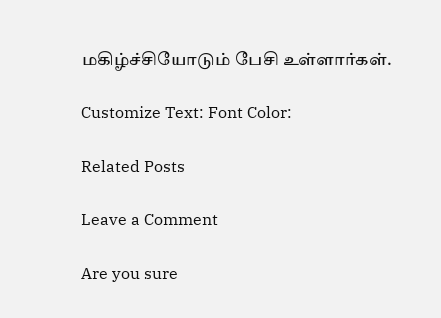மகிழ்ச்சியோடும் பேசி உள்ளார்கள்.

Customize Text: Font Color:

Related Posts

Leave a Comment

Are you sure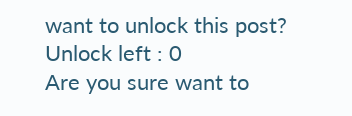want to unlock this post?
Unlock left : 0
Are you sure want to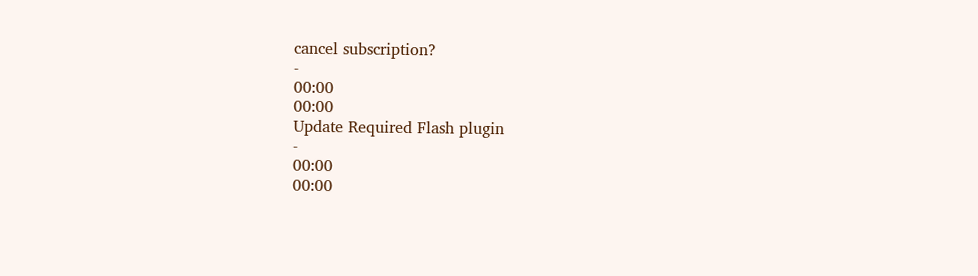cancel subscription?
-
00:00
00:00
Update Required Flash plugin
-
00:00
00:00